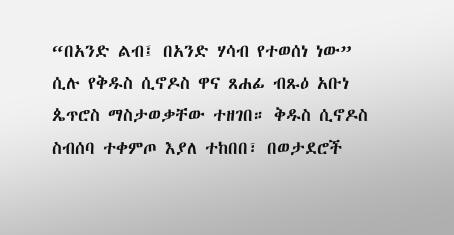“በአንድ ልብ፤ በአንድ ሃሳብ የተወሰነ ነው” ሲሉ የቅዱስ ሲኖዶስ ዋና ጸሐፊ ብጹዕ አቡነ ጴጥሮስ ማስታወቃቸው ተዘገበ። ቅዱስ ሲኖዶስ ስብሰባ ተቀምጦ እያለ ተከበበ፣ በወታደሮች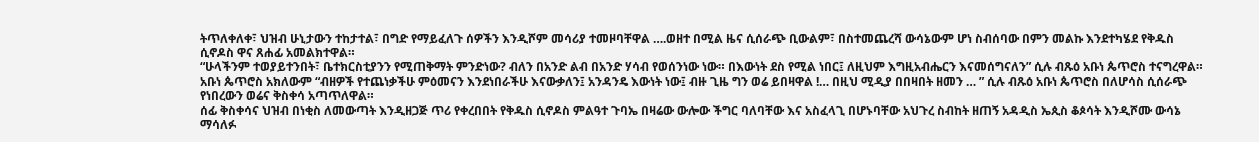ትጥለቀለቀ፣ ህዝብ ሁኒታውን ተከታተል፣ በግድ የማይፈለጉ ሰዎችን እንዲሾም መሳሪያ ተመዞባቸዋል ….ወዘተ በሚል ዜና ሲሰራጭ ቢውልም፣ በስተመጨረሻ ውሳኔውም ሆነ ስብሰባው በምን መልኩ እንደተካሄደ የቅዱስ ሲኖዶስ ዋና ጸሐፊ አመልክተዋል።
“ሁላችንም ተወያይተንበት፣ ቤተክርስቲያንን የሚጠቅማት ምንድነው? ብለን በአንድ ልብ በአንድ ሃሳብ የወሰንነው ነው። በእውነት ደስ የሚል ነበር፤ ለዚህም እግዚአብሔርን እናመሰግናለን” ሲሉ ብጹዕ አቡነ ጴጥሮስ ተናግረዋል።
አቡነ ጴጥሮስ አክለውም “ብዘዎች የተጨነቃችሁ ምዕመናን እንደነበራችሁ እናውቃለን፤ አንዳንዴ እውነት ነው፤ ብዙ ጊዜ ግን ወሬ ይበዛዋል !… በዚህ ሚዲያ በበዛበት ዘመን … ” ሲሉ ብጹዕ አቡነ ጴጥሮስ በለሆሳስ ሲሰራጭ የነበረውን ወሬና ቅስቀሳ አጣጥለዋል።
ሰፊ ቅስቀሳና ህዝብ በነቂስ ለመውጣት እንዲዘጋጅ ጥሪ የቀረበበት የቅዱስ ሲኖዶስ ምልዓተ ጉባኤ በዛሬው ውሎው ችግር ባለባቸው እና አስፈላጊ በሆኑባቸው አህጉረ ስብከት ዘጠኝ አዳዲስ ኤጲስ ቆጶሳት እንዲሾሙ ውሳኔ ማሳለፉ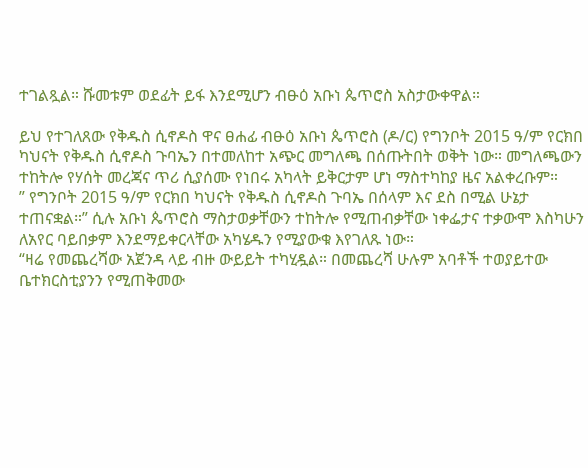ተገልጿል። ሹመቱም ወደፊት ይፋ እንደሚሆን ብፁዕ አቡነ ጴጥሮስ አስታውቀዋል።

ይህ የተገለጸው የቅዱስ ሲኖዶስ ዋና ፀሐፊ ብፁዕ አቡነ ጴጥሮስ (ዶ/ር) የግንቦት 2015 ዓ/ም የርክበ ካህናት የቅዱስ ሲኖዶስ ጉባኤን በተመለከተ አጭር መግለጫ በሰጡትበት ወቅት ነው። መግለጫውን ተከትሎ የሃሰት መረጃና ጥሪ ሲያሰሙ የነበሩ አካላት ይቅርታም ሆነ ማስተካከያ ዜና አልቀረቡም።
” የግንቦት 2015 ዓ/ም የርክበ ካህናት የቅዱስ ሲኖዶስ ጉባኤ በሰላም እና ደስ በሚል ሁኔታ ተጠናቋል።” ሲሉ አቡነ ጴጥሮስ ማስታወቃቸውን ተከትሎ የሚጠብቃቸው ነቀፌታና ተቃውሞ እስካሁን ለአየር ባይበቃም እንደማይቀርላቸው አካሄዱን የሚያውቁ እየገለጹ ነው።
“ዛሬ የመጨረሻው አጀንዳ ላይ ብዙ ውይይት ተካሂዷል። በመጨረሻ ሁሉም አባቶች ተወያይተው ቤተክርስቲያንን የሚጠቅመው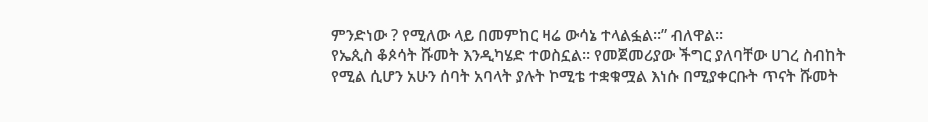ምንድነው ? የሚለው ላይ በመምከር ዛሬ ውሳኔ ተላልፏል።” ብለዋል።
የኤጲስ ቆጶሳት ሹመት እንዲካሄድ ተወስኗል። የመጀመሪያው ችግር ያለባቸው ሀገረ ስብከት የሚል ሲሆን አሁን ሰባት አባላት ያሉት ኮሚቴ ተቋቁሟል እነሱ በሚያቀርቡት ጥናት ሹመት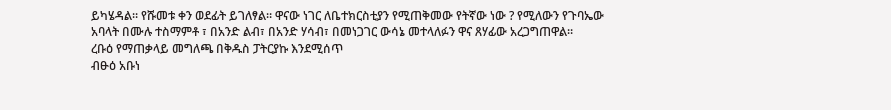ይካሄዳል። የሹመቱ ቀን ወደፊት ይገለፃል። ዋናው ነገር ለቤተክርስቲያን የሚጠቅመው የትኛው ነው ? የሚለውን የጉባኤው አባላት በሙሉ ተስማምቶ ፣ በአንድ ልብ፣ በአንድ ሃሳብ፣ በመነጋገር ውሳኔ መተላለፉን ዋና ጸሃፊው አረጋግጠዋል።
ረቡዕ የማጠቃላይ መግለጫ በቅዱስ ፓትርያኩ እንደሚሰጥ
ብፁዕ አቡነ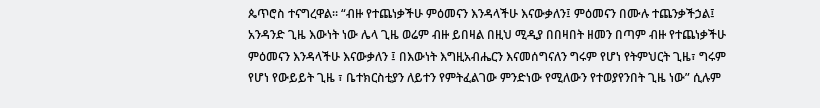ጴጥሮስ ተናግረዋል። “ብዙ የተጨነቃችሁ ምዕመናን እንዳላችሁ እናውቃለን፤ ምዕመናን በሙሉ ተጨንቃችኃል፤ አንዳንድ ጊዜ እውነት ነው ሌላ ጊዜ ወሬም ብዙ ይበዛል በዚህ ሚዲያ በበዛበት ዘመን በጣም ብዙ የተጨነቃችሁ ምዕመናን እንዳላችሁ እናውቃለን ፤ በእውነት እግዚአብሔርን እናመሰግናለን ግሩም የሆነ የትምህርት ጊዜ፣ ግሩም የሆነ የውይይት ጊዜ ፣ ቤተክርስቲያን ለይተን የምትፈልገው ምንድነው የሚለውን የተወያየንበት ጊዜ ነው” ሲሉም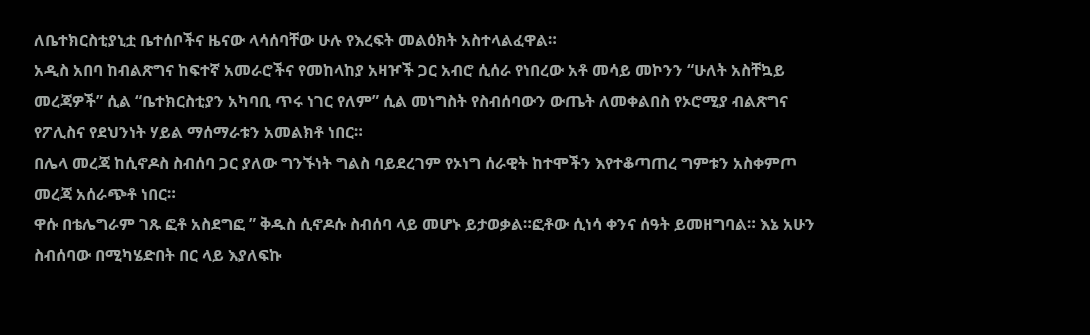ለቤተክርስቲያኒቷ ቤተሰቦችና ዜናው ላሳሰባቸው ሁሉ የእረፍት መልዕክት አስተላልፈዋል።
አዲስ አበባ ከብልጽግና ከፍተኛ አመራሮችና የመከላከያ አዛዦች ጋር አብሮ ሲሰራ የነበረው አቶ መሳይ መኮንን “ሁለት አስቸኳይ መረጃዎች” ሲል “ቤተክርስቲያን አካባቢ ጥሩ ነገር የለም” ሲል መነግስት የስብሰባውን ውጤት ለመቀልበስ የኦሮሚያ ብልጽግና የፖሊስና የደህንነት ሃይል ማሰማራቱን አመልክቶ ነበር።
በሌላ መረጃ ከሲኖዶስ ስብሰባ ጋር ያለው ግንኙነት ግልስ ባይደረገም የኦነግ ሰራዊት ከተሞችን እየተቆጣጠረ ግምቱን አስቀምጦ መረጃ አሰራጭቶ ነበር።
ዋሱ በቴሌግራም ገጹ ፎቶ አስደግፎ ” ቅዱስ ሲኖዶሱ ስብሰባ ላይ መሆኑ ይታወቃል።ፎቶው ሲነሳ ቀንና ሰዓት ይመዘግባል። እኔ አሁን ስብሰባው በሚካሄድበት በር ላይ እያለፍኩ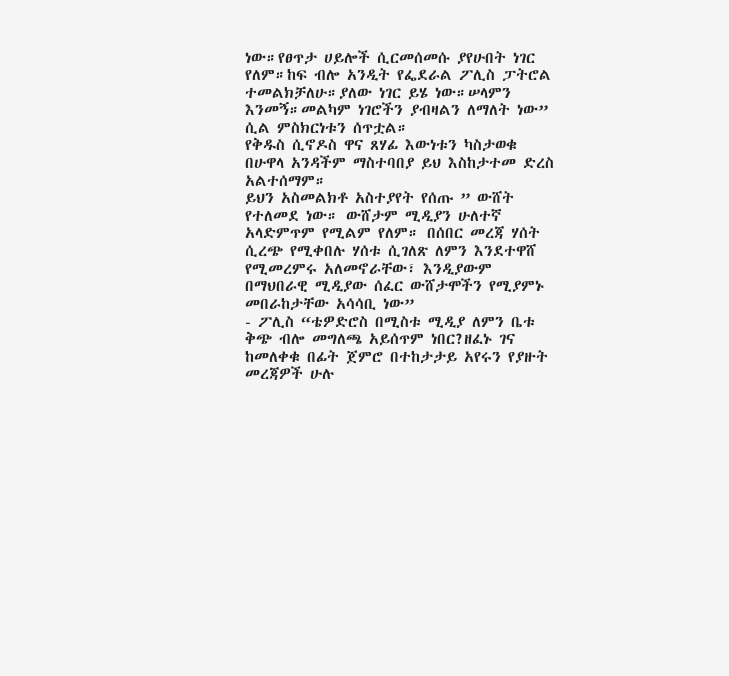ነው።የፀጥታ ሀይሎች ሲርመሰመሱ ያየሁበት ነገር የለም።ከፍ ብሎ አንዲት የፌደራል ፖሊስ ፓትሮል ተመልክቻለሁ።ያለው ነገር ይሄ ነው።ሠላምን እንመኝ።መልካም ነገሮችን ያብዛልን ለማለት ነው” ሲል ምስክርነቱን ሰጥቷል።
የቅዱስ ሲኖዶስ ዋና ጸሃፊ እውነቱን ካስታወቁ በሁዋላ አንዳችም ማስተባበያ ይህ እስከታተመ ድረስ አልተሰማም።
ይህን አስመልክቶ አስተያየት የሰጡ ” ውሸት የተለመደ ነው። ውሸታም ሚዲያን ሁለተኛ አላድምጥም የሚልም የለም። በሰበር መረጃ ሃሰት ሲረጭ የሚቀበሉ ሃሰቱ ሲገለጽ ለምን እንደተዋሸ የሚመረምሩ አለመኖራቸው፣ እንዲያውም በማህበራዊ ሚዲያው ሰፈር ውሸታሞችን የሚያምኑ መበራከታቸው አሳሳቢ ነው”
- ፖሊስ “ቴዎድሮስ በሚስቱ ሚዲያ ለምን ቤቱ ቅጭ ብሎ መግለጫ አይሰጥም ነበር?ዘፈኑ ገና ከመለቀቁ በፊት ጀምሮ በተከታታይ አየሩን የያዙት መረጃዎች ሁሉ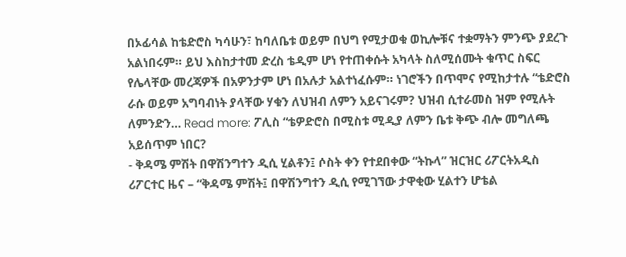በኦፊሳል ከቴድሮስ ካሳሁን፣ ከባለቤቱ ወይም በህግ የሚታወቁ ወኪሎቹና ተቋማትን ምንጭ ያደረጉ አልነበሩም። ይህ እስከታተመ ድረስ ቴዲም ሆነ የተጠቀሱት አካላት ስለሚሰሙት ቁጥር ስፍር የሌላቸው መረጃዎች በአዎንታም ሆነ በአሉታ አልተነፈሱም። ነገሮችን በጥሞና የሚከታተሉ “ቴድሮስ ራሱ ወይም አግባብነት ያላቸው ሃቁን ለህዝብ ለምን አይናገሩም? ህዝብ ሲተራመስ ዝም የሚሉት ለምንድን… Read more: ፖሊስ “ቴዎድሮስ በሚስቱ ሚዲያ ለምን ቤቱ ቅጭ ብሎ መግለጫ አይሰጥም ነበር?
- ቅዳሜ ምሽት በዋሽንግተን ዲሲ ሂልቶን፤ ሶስት ቀን የተደበቀው “ትኩላ” ዝርዝር ሪፖርትአዲስ ሪፖርተር ዜና – “ቅዳሜ ምሽት፤ በዋሽንግተን ዲሲ የሚገኘው ታዋቂው ሂልተን ሆቴል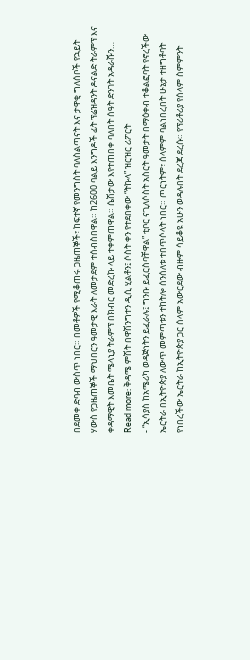በደመቀ ድባብ ውስጥ ነበር። በመቶዎች የሚቆጠሩ ጋዜጠኞች፣ ከፍተኛ የመንግስት ባለስልጣናት እና ታዋቂ ግለሰቦች የኋይት ሃውስ የጋዜጠኞች ማህበርን ዓመታዊ እራት ለመታደም ተሰብስበዋል። ከ2600 ባልይ እንግዶች ፊት ፕሬዝዳንት ዶናልድ ትራምፕ እና ቀዳማዊት እመቤት ሜላኒያ ትራምፕ በክብር መድረኩ ላይ ተቀምጠዋል። ሴሽታው እየተጠበቀ ባለበት ሰዓት ድንገት አዳራሹን… Read more: ቅዳሜ ምሽት በዋሽንግተን ዲሲ ሂልቶን፤ ሶስት ቀን የተደበቀው “ትኩላ” ዝርዝር ሪፖርት
- “ኢሳያስ ከአሜሪካ ወዳጅነትን ይፈራሉ፤ ግንቡ ይፈርስባቸዋል” ቲቦር ናጊለሶስት አስርት ዓመታት በማዕቀብ ተቆልፎባት የኖረችው ኤርትራ በኢትዮጵያ ለውጥ መምጣቱን ተከትሎ ሰንሰለቱ ተበጥሶላት ነበር። ጦርነትም፣ ሰላምም ባልነበረበት ሁኔታ ተዘግቶባት የነበረችው ኤርትራ ከኢትዮጵያ ጋር ሰላም አውርደው ብዙም ሳይቆዩ አሁን ወዳሉበት ደረጃ ደረሱ። የፕሪቶሪያ የሰላም ስምምንት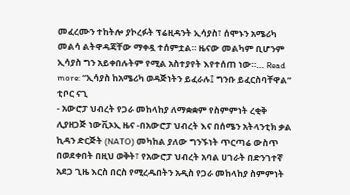መፈረሙን ተከትሎ ያኮረፉት ፕሬዚዳንት ኢሳያስ፣ ሰሞኑን አሜሪካ መልሳ ልትዋዳጃቸው ማቀዷ ተሰምቷል። ዜናው መልካም ቢሆንም ኢሳያስ ግን አይቀበሉትም የሚል አስተያየት እየተሰጠ ነው።… Read more: “ኢሳያስ ከአሜሪካ ወዳጅነትን ይፈራሉ፤ ግንቡ ይፈርስባቸዋል” ቲቦር ናጊ
- አውሮፓ ህብረት የጋራ መከላከያ ለማቋቋም የስምምነት ረቂቅ ሊያዘጋጅ ነውቪኦኢ ዜና -በአውሮፓ ህብረት እና በሰሜን አትላንቲክ ቃል ኪዳን ድርጅት (NATO) መካከል ያለው ግንኙነት ጥርጣሬ ውስጥ በወደቀበት በዚህ ወቅት፣ የአውሮፓ ህብረት አባል ሀገራት በድንገተኛ አደጋ ጊዜ እርስ በርስ የሚረዱበትን አዲስ የጋራ መከላከያ ስምምነት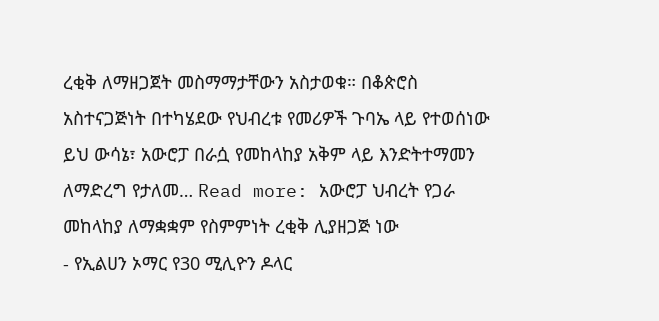ረቂቅ ለማዘጋጀት መስማማታቸውን አስታወቁ። በቆጵሮስ አስተናጋጅነት በተካሄደው የህብረቱ የመሪዎች ጉባኤ ላይ የተወሰነው ይህ ውሳኔ፣ አውሮፓ በራሷ የመከላከያ አቅም ላይ እንድትተማመን ለማድረግ የታለመ… Read more: አውሮፓ ህብረት የጋራ መከላከያ ለማቋቋም የስምምነት ረቂቅ ሊያዘጋጅ ነው
- የኢልሀን ኦማር የ30 ሚሊዮን ዶላር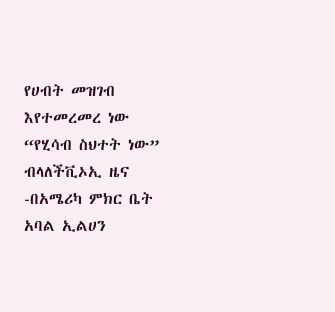የሀብት መዝገብ እየተመረመረ ነው “የሂሳብ ስህተት ነው” ብላለችቪኦኢ ዜና -በአሜሪካ ምክር ቤት አባል ኢልሀን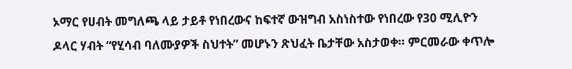ኦማር የሀብት መግለጫ ላይ ታይቶ የነበረውና ከፍተኛ ውዝግብ አስነስተው የነበረው የ30 ሚሊዮን ዶላር ሃብት “የሂሳብ ባለሙያዎች ስህተት” መሆኑን ጽህፈት ቤታቸው አስታወቀ። ምርመራው ቀጥሎ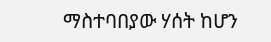ማስተባበያው ሃሰት ከሆን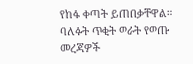የከፋ ቀጣት ይጠበቃቸዋል። ባለፉት ጥቂት ወራት የወጡ መረጃዎች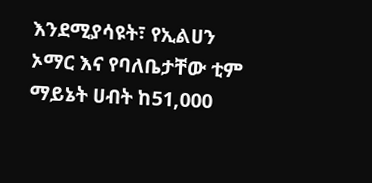እንደሚያሳዩት፣ የኢልሀን ኦማር እና የባለቤታቸው ቲም ማይኔት ሀብት ከ51,000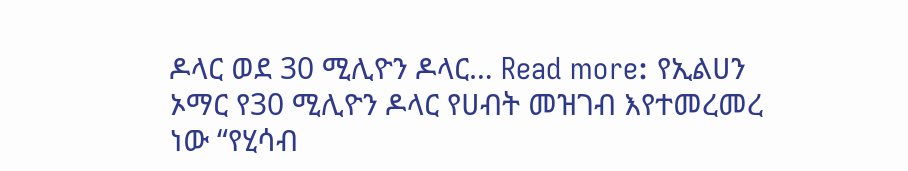ዶላር ወደ 30 ሚሊዮን ዶላር… Read more: የኢልሀን ኦማር የ30 ሚሊዮን ዶላር የሀብት መዝገብ እየተመረመረ ነው “የሂሳብ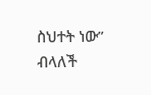ስህተት ነው” ብላለች